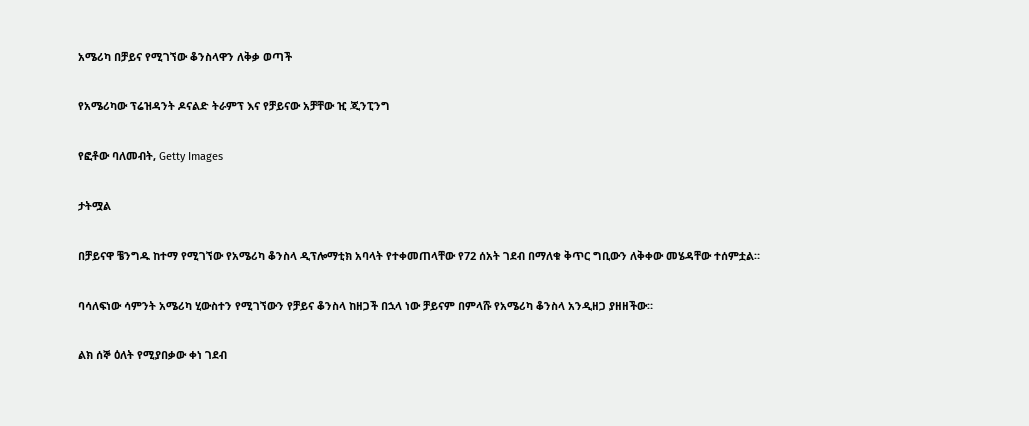አሜሪካ በቻይና የሚገኘው ቆንስላዋን ለቅቃ ወጣች

የአሜሪካው ፕሬዝዳንት ዶናልድ ትራምፕ እና የቻይናው አቻቸው ዢ ጂንፒንግ

የፎቶው ባለመብት, Getty Images

ታትሟል

በቻይናዋ ቼንግዱ ከተማ የሚገኘው የአሜሪካ ቆንስላ ዲፕሎማቲክ አባላት የተቀመጠላቸው የ72 ሰአት ገደብ በማለቁ ቅጥር ግቢውን ለቅቀው መሄዳቸው ተሰምቷል።

ባሳለፍነው ሳምንት አሜሪካ ሂውስተን የሚገኘውን የቻይና ቆንስላ ከዘጋች በኋላ ነው ቻይናም በምላሹ የአሜሪካ ቆንስላ አንዲዘጋ ያዘዘችው።

ልክ ሰኞ ዕለት የሚያበቃው ቀነ ገደብ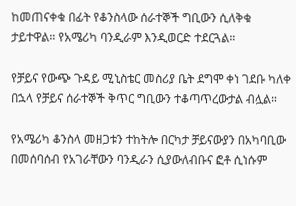ከመጠናቀቁ በፊት የቆንስላው ሰራተኞች ግቢውን ሲለቅቁ ታይተዋል። የአሜሪካ ባንዲራም እንዲወርድ ተደርጓል።

የቻይና የውጭ ጉዳይ ሚኒስቴር መስሪያ ቤት ደግሞ ቀነ ገደቡ ካለቀ በኋላ የቻይና ሰራተኞች ቅጥር ግቢውን ተቆጣጥረውታል ብሏል።

የአሜሪካ ቆንስላ መዘጋቱን ተከትሎ በርካታ ቻይናውያን በአካባቢው በመሰባሰብ የአገራቸውን ባንዲራን ሲያውለብቡና ፎቶ ሲነሱም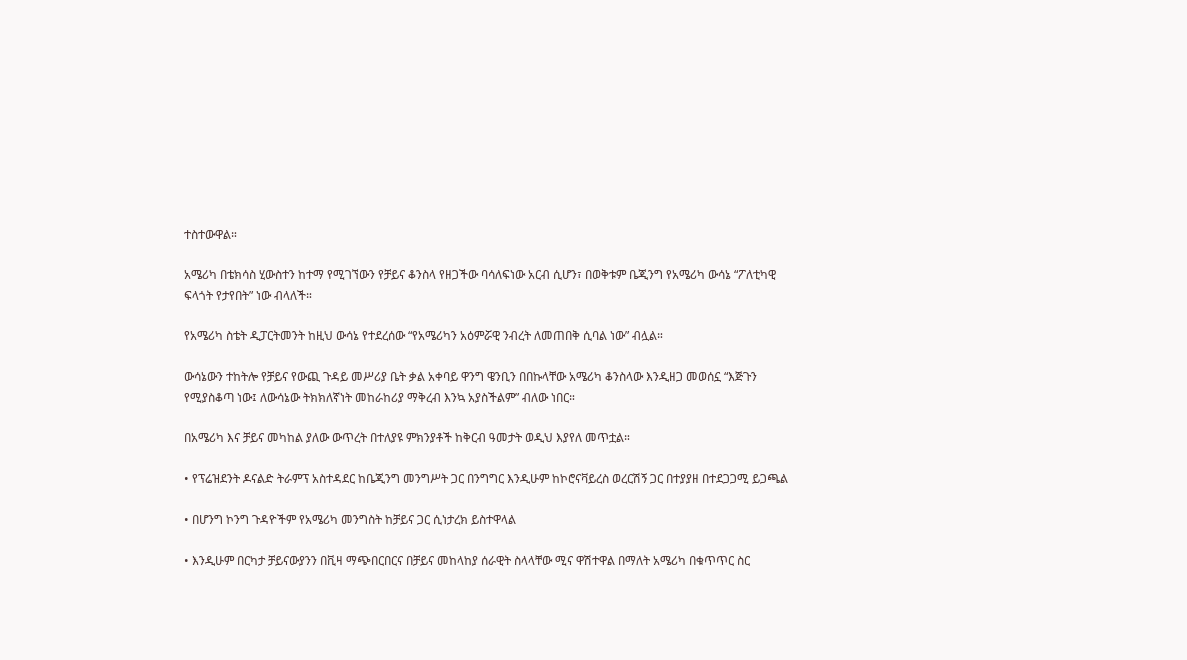ተስተውዋል።

አሜሪካ በቴክሳስ ሂውስተን ከተማ የሚገኘውን የቻይና ቆንስላ የዘጋችው ባሳለፍነው አርብ ሲሆን፣ በወቅቱም ቤጂንግ የአሜሪካ ውሳኔ “ፖለቲካዊ ፍላጎት የታየበት” ነው ብላለች።

የአሜሪካ ስቴት ዲፓርትመንት ከዚህ ውሳኔ የተደረሰው “የአሜሪካን አዕምሯዊ ንብረት ለመጠበቅ ሲባል ነው” ብሏል።

ውሳኔውን ተከትሎ የቻይና የውጪ ጉዳይ መሥሪያ ቤት ቃል አቀባይ ዋንግ ዌንቢን በበኩላቸው አሜሪካ ቆንስላው እንዲዘጋ መወሰኗ “እጅጉን የሚያስቆጣ ነው፤ ለውሳኔው ትክክለኛነት መከራከሪያ ማቅረብ እንኳ አያስችልም” ብለው ነበር።

በአሜሪካ እና ቻይና መካከል ያለው ውጥረት በተለያዩ ምክንያቶች ከቅርብ ዓመታት ወዲህ እያየለ መጥቷል።

• የፕሬዝደንት ዶናልድ ትራምፕ አስተዳደር ከቤጂንግ መንግሥት ጋር በንግግር እንዲሁም ከኮሮናቫይረስ ወረርሽኝ ጋር በተያያዘ በተደጋጋሚ ይጋጫል

• በሆንግ ኮንግ ጉዳዮችም የአሜሪካ መንግስት ከቻይና ጋር ሲነታረክ ይስተዋላል

• እንዲሁም በርካታ ቻይናውያንን በቪዛ ማጭበርበርና በቻይና መከላከያ ሰራዊት ስላላቸው ሚና ዋሽተዋል በማለት አሜሪካ በቁጥጥር ስር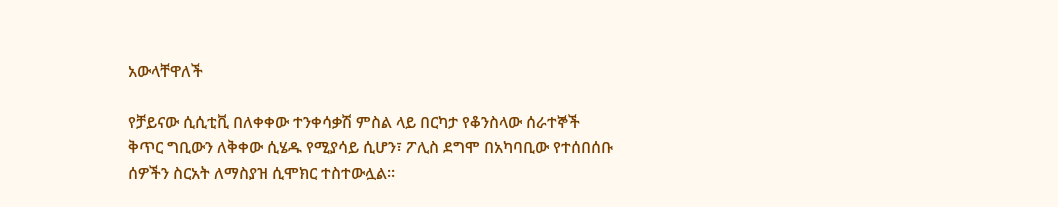አውላቸዋለች

የቻይናው ሲሲቲቪ በለቀቀው ተንቀሳቃሽ ምስል ላይ በርካታ የቆንስላው ሰራተኞች ቅጥር ግቢውን ለቅቀው ሲሄዱ የሚያሳይ ሲሆን፣ ፖሊስ ደግሞ በአካባቢው የተሰበሰቡ ሰዎችን ስርአት ለማስያዝ ሲሞክር ተስተውሏል።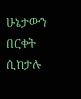ሁኔታውን በርቀት ሲከታሉ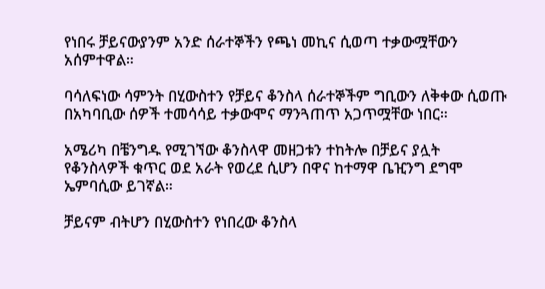የነበሩ ቻይናውያንም አንድ ሰራተኞችን የጫነ መኪና ሲወጣ ተቃውሟቸውን አሰምተዋል።

ባሳለፍነው ሳምንት በሂውስተን የቻይና ቆንስላ ሰራተኞችም ግቢውን ለቅቀው ሲወጡ በአካባቢው ሰዎች ተመሳሳይ ተቃውሞና ማንጓጠጥ አጋጥሟቸው ነበር።

አሜሪካ በቼንግዱ የሚገኘው ቆንስላዋ መዘጋቱን ተከትሎ በቻይና ያሏት የቆንስላዎች ቁጥር ወደ አራት የወረደ ሲሆን በዋና ከተማዋ ቤዢንግ ደግሞ ኤምባሲው ይገኛል።

ቻይናም ብትሆን በሂውስተን የነበረው ቆንስላ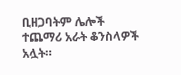ቢዘጋባትም ሌሎች ተጨማሪ አራት ቆንስላዎች አሏት።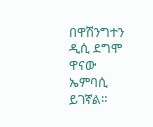በዋሽንግተን ዲሲ ደግሞ ዋናው ኤምባሲ ይገኛል።